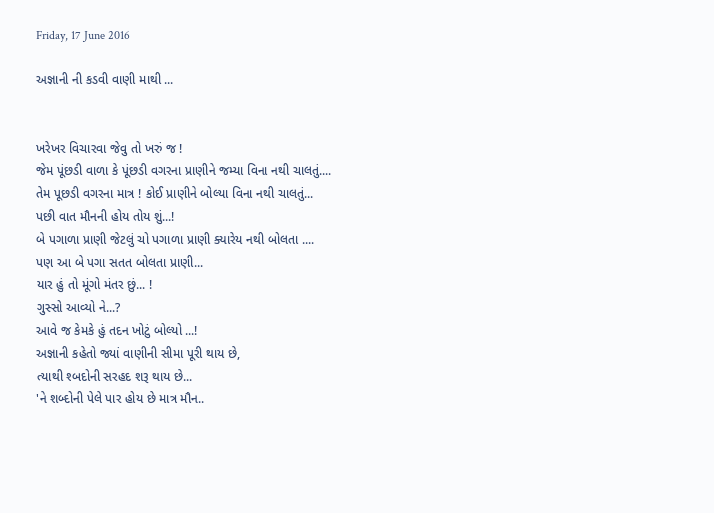Friday, 17 June 2016

અજ્ઞાની ની કડવી વાણી માથી ...


ખરેખર વિચારવા જેવુ તો ખરું જ !
જેમ પૂંછડી વાળા કે પૂંછડી વગરના પ્રાણીને જમ્યા વિના નથી ચાલતું....
તેમ પૂછડી વગરના માત્ર ! કોઈ પ્રાણીને બોલ્યા વિના નથી ચાલતું...
પછી વાત મૌનની હોય તોય શું...!
બે પગાળા પ્રાણી જેટલું ચો પગાળા પ્રાણી ક્યારેય નથી બોલતા ....
પણ આ બે પગા સતત બોલતા પ્રાણી...
યાર હું તો મૂંગો મંતર છું... !
ગુસ્સો આવ્યો ને...?
આવે જ કેમકે હું તદન ખોટું બોલ્યો ...!
અજ્ઞાની કહેતો જ્યાં વાણીની સીમા પૂરી થાય છે,
ત્યાથી શ્બદોની સરહદ શરૂ થાય છે...
'ને શબ્દોની પેલે પાર હોય છે માત્ર મૌન..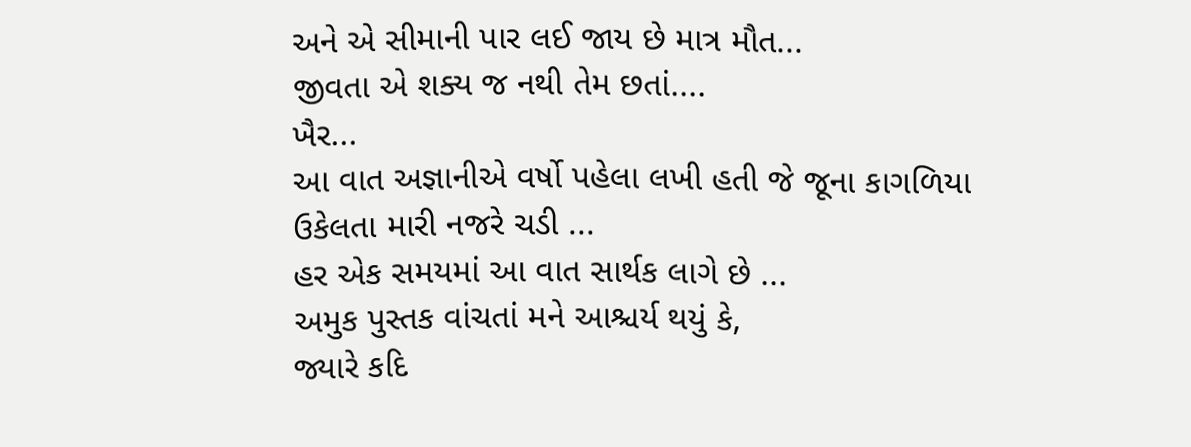અને એ સીમાની પાર લઈ જાય છે માત્ર મૌત...
જીવતા એ શક્ય જ નથી તેમ છતાં....
ખૈર...
આ વાત અજ્ઞાનીએ વર્ષો પહેલા લખી હતી જે જૂના કાગળિયા
ઉકેલતા મારી નજરે ચડી ...
હર એક સમયમાં આ વાત સાર્થક લાગે છે ...
અમુક પુસ્તક વાંચતાં મને આશ્ચર્ય થયું કે,
જ્યારે કદિ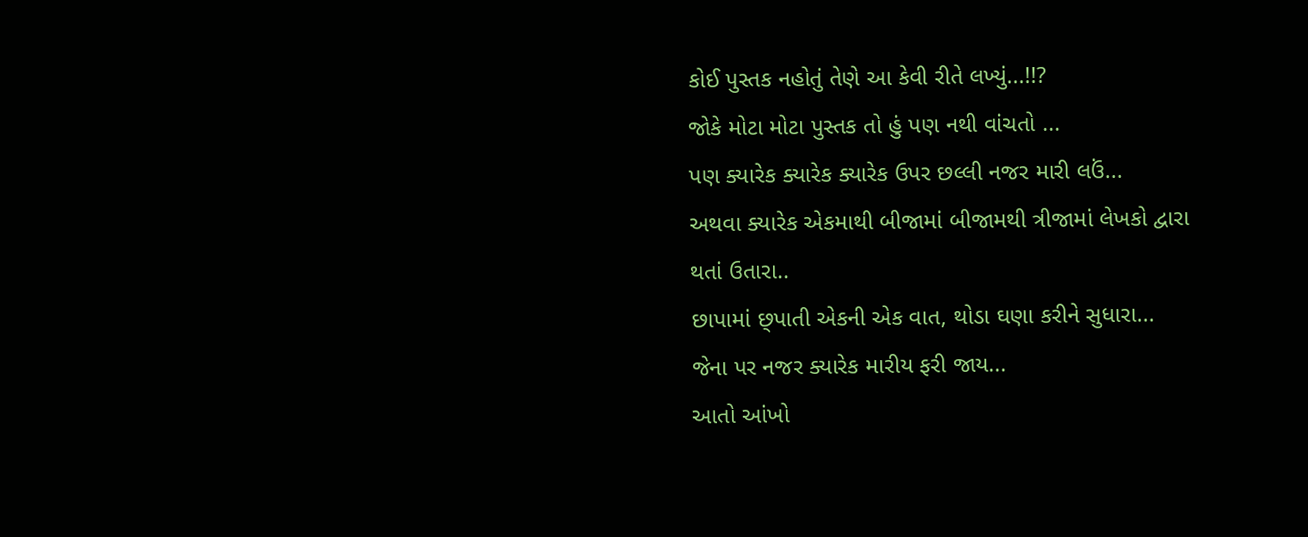કોઈ પુસ્તક નહોતું તેણે આ કેવી રીતે લખ્યું...!!?
જોકે મોટા મોટા પુસ્તક તો હું પણ નથી વાંચતો ...
પણ ક્યારેક ક્યારેક ક્યારેક ઉપર છલ્લી નજર મારી લઉં...
અથવા ક્યારેક એકમાથી બીજામાં બીજામથી ત્રીજામાં લેખકો દ્વારા
થતાં ઉતારા..
છાપામાં છ્પાતી એકની એક વાત, થોડા ઘણા કરીને સુધારા...
જેના પર નજર ક્યારેક મારીય ફરી જાય...
આતો આંખો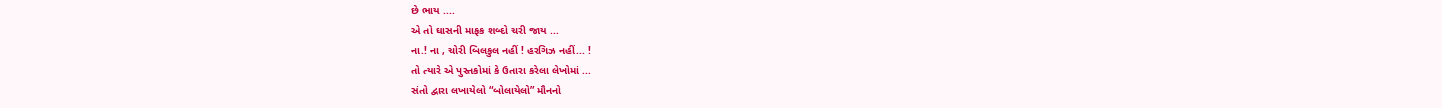છે ભાય ....
એ તો ઘાસની માફક શબ્દો ચરી જાય ...
ના.! ના , ચોરી બિલકુલ નહીં ! હરગિઝ નહીં... !
તો ત્યારે એ પુસ્તકોમાં કે ઉતારા કરેલા લેખોમાં ...
સંતો દ્વારા લખાયેલો “બોલાયેલો” મૌનનો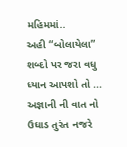મહિમમાં..
અહી “બોલાયેલા” શબ્દો પર જરા વધુ ધ્યાન આપશો તો ...
અજ્ઞાની ની વાત નો ઉઘાડ તુરંત નજરે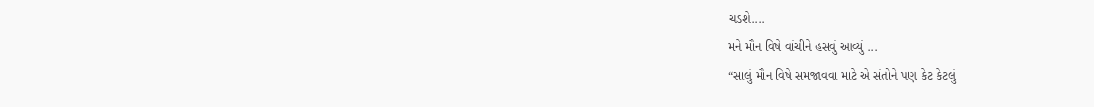ચડશે....
મને મૌન વિષે વાંચીને હસવું આવ્યું ...
“સાલું મૌન વિષે સમજાવવા માટે એ સંતોને પણ કેટ કેટલું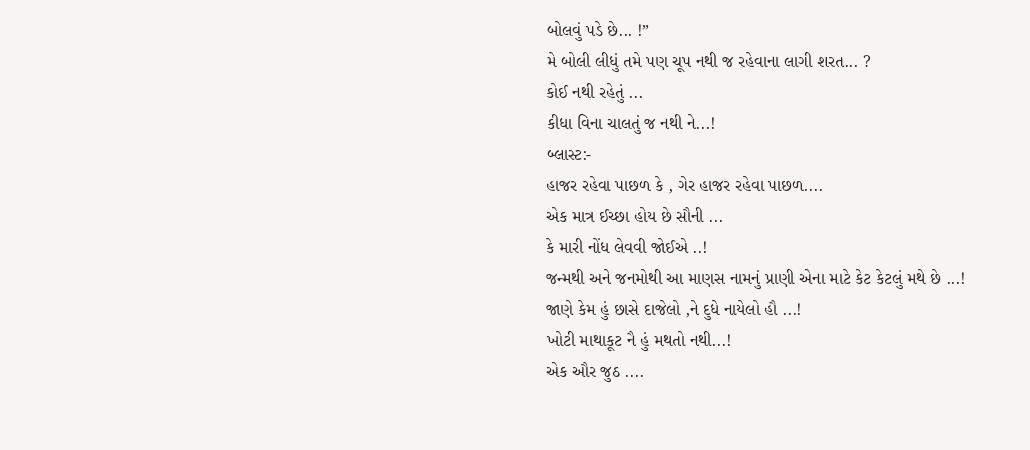બોલવું પડે છે... !”
મે બોલી લીધું તમે પણ ચૂપ નથી જ રહેવાના લાગી શરત... ?
કોઈ નથી રહેતું ...
કીધા વિના ચાલતું જ નથી ને...!
બ્લાસ્ટ:-
હાજર રહેવા પાછળ કે , ગેર હાજર રહેવા પાછળ....
એક માત્ર ઈચ્છા હોય છે સૌની ...
કે મારી નોંધ લેવવી જોઈએ ..!
જન્મથી અને જનમોથી આ માણસ નામનું પ્રાણી એના માટે કેટ કેટલું મથે છે ...!
જાણે કેમ હું છાસે દાજેલો ,ને દુધે નાયેલો હૌ ...!
ખોટી માથાકૂટ નૈ હું મથતો નથી...!
એક ઔર જુઠ ....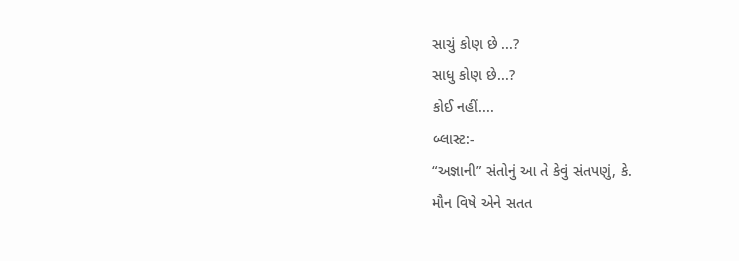સાચું કોણ છે ...?
સાધુ કોણ છે...?
કોઈ નહીં....
બ્લાસ્ટ:-
“અજ્ઞાની” સંતોનું આ તે કેવું સંતપણું, કે.
મૌન વિષે એને સતત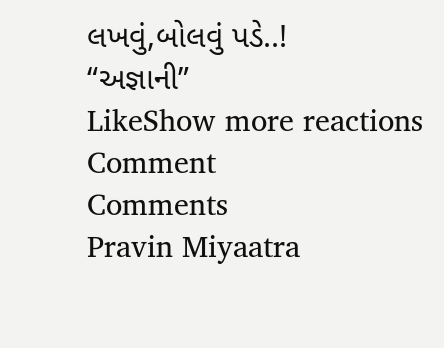લખવું,બોલવું પડે..!
“અજ્ઞાની”
LikeShow more reactions
Comment
Comments
Pravin Miyaatra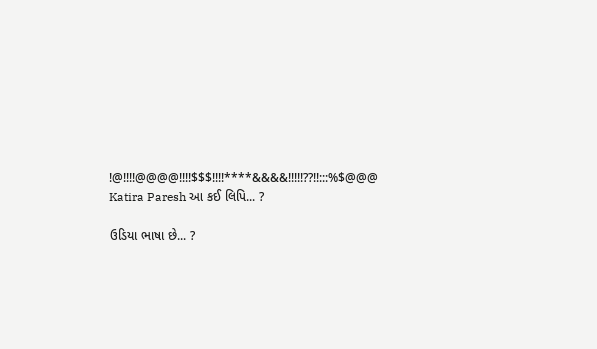!@!!!!@@@@!!!!$$$!!!!****&&&&!!!!!??!!:::%$@@@
Katira Paresh આ કઈ લિપિ... ?

ઉડિયા ભાષા છે... ?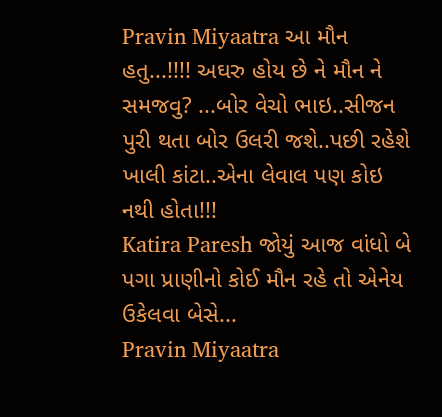Pravin Miyaatra આ મૌન હતુ...!!!! અઘરુ હોય છે ને મૌન ને સમજવુ? ...બોર વેચો ભાઇ..સીજન પુરી થતા બોર ઉલરી જશે..પછી રહેશે ખાલી કાંટા..એના લેવાલ પણ કોઇ નથી હોતા!!!
Katira Paresh જોયું આજ વાંધો બે પગા પ્રાણીનો કોઈ મૌન રહે તો એનેય ઉકેલવા બેસે...
Pravin Miyaatra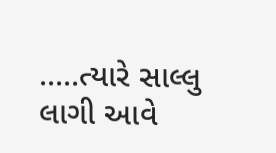.....ત્યારે સાલ્લુ લાગી આવે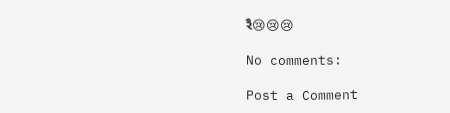રૈ😢😢😢

No comments:

Post a Comment